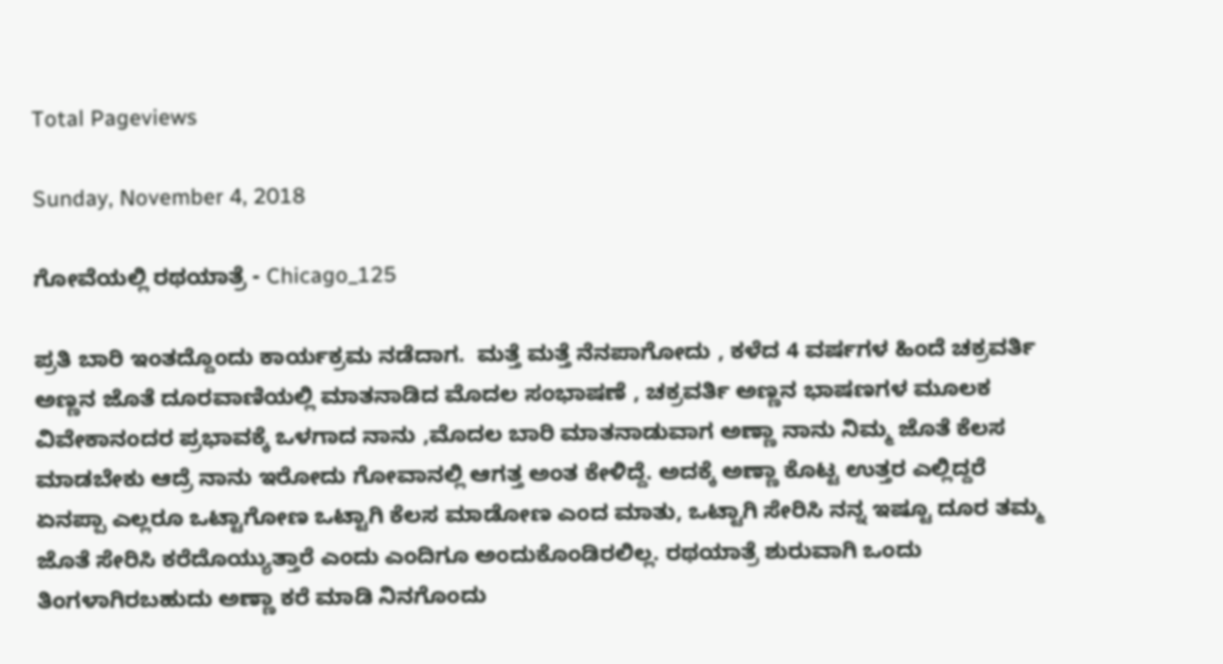Total Pageviews

Sunday, November 4, 2018

ಗೋವೆಯಲ್ಲಿ ರಥಯಾತ್ರೆ - Chicago_125

ಪ್ರತಿ ಬಾರಿ ಇಂತದ್ದೊಂದು ಕಾರ್ಯಕ್ರಮ ನಡೆದಾಗ.  ಮತ್ತೆ ಮತ್ತೆ ನೆನಪಾಗೋದು , ಕಳೆದ 4 ವರ್ಷಗಳ ಹಿಂದೆ ಚಕ್ರವರ್ತಿ ಅಣ್ಣನ ಜೊತೆ ದೂರವಾಣಿಯಲ್ಲಿ ಮಾತನಾಡಿದ ಮೊದಲ ಸಂಭಾಷಣೆ , ಚಕ್ರವರ್ತಿ ಅಣ್ಣನ ಭಾಷಣಗಳ ಮೂಲಕ ವಿವೇಕಾನಂದರ ಪ್ರಭಾವಕ್ಕೆ ಒಳಗಾದ ನಾನು ,ಮೊದಲ ಬಾರಿ ಮಾತನಾಡುವಾಗ ಅಣ್ಣಾ ನಾನು ನಿಮ್ಮ ಜೊತೆ ಕೆಲಸ ಮಾಡಬೇಕು ಆದ್ರೆ ನಾನು ಇರೋದು ಗೋವಾನಲ್ಲಿ ಆಗತ್ತ ಅಂತ ಕೇಳಿದ್ದೆ. ಅದಕ್ಕೆ ಅಣ್ಣಾ ಕೊಟ್ಟ ಉತ್ತರ ಎಲ್ಲಿದ್ದರೆ ಏನಪ್ಪಾ ಎಲ್ಲರೂ ಒಟ್ಟಾಗೋಣ ಒಟ್ಟಾಗಿ ಕೆಲಸ ಮಾಡೋಣ ಎಂದ ಮಾತು, ಒಟ್ಟಾಗಿ ಸೇರಿಸಿ ನನ್ನ ಇಷ್ಟೂ ದೂರ ತಮ್ಮ ಜೊತೆ ಸೇರಿಸಿ ಕರೆದೊಯ್ಯುತ್ತಾರೆ ಎಂದು ಎಂದಿಗೂ ಅಂದುಕೊಂಡಿರಲಿಲ್ಲ. ರಥಯಾತ್ರೆ ಶುರುವಾಗಿ ಒಂದು ತಿಂಗಳಾಗಿರಬಹುದು ಅಣ್ಣಾ ಕರೆ ಮಾಡಿ ನಿನಗೊಂದು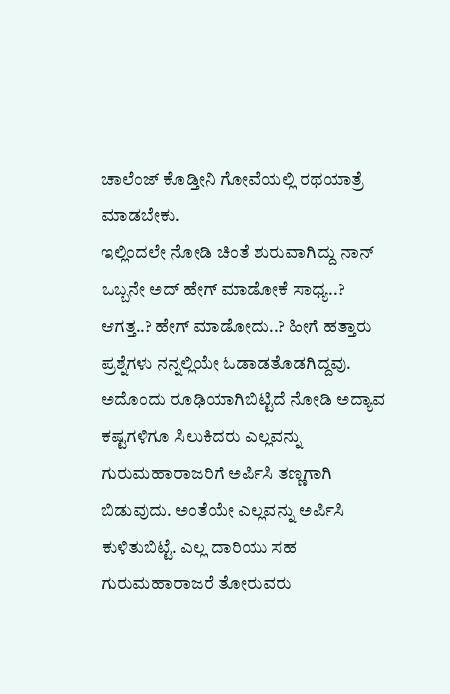ಚಾಲೆಂಜ್ ಕೊಡ್ತೀನಿ ಗೋವೆಯಲ್ಲಿ ರಥಯಾತ್ರೆ ಮಾಡಬೇಕು.
ಇಲ್ಲಿಂದಲೇ ನೋಡಿ ಚಿಂತೆ ಶುರುವಾಗಿದ್ದು ನಾನ್ ಒಬ್ಬನೇ ಅದ್ ಹೇಗ್ ಮಾಡೋಕೆ ಸಾಧ್ಯ..? ಆಗತ್ತ..? ಹೇಗ್ ಮಾಡೋದು..? ಹೀಗೆ ಹತ್ತಾರು ಪ್ರಶ್ನೆಗಳು ನನ್ನಲ್ಲಿಯೇ ಓಡಾಡತೊಡಗಿದ್ದವು. ಅದೊಂದು ರೂಢಿಯಾಗಿಬಿಟ್ಟಿದೆ ನೋಡಿ ಅದ್ಯಾವ ಕಷ್ಟಗಳಿಗೂ ಸಿಲುಕಿದರು ಎಲ್ಲವನ್ನು ಗುರುಮಹಾರಾಜರಿಗೆ ಅರ್ಪಿಸಿ ತಣ್ಣಗಾಗಿ ಬಿಡುವುದು. ಅಂತೆಯೇ ಎಲ್ಲವನ್ನು ಅರ್ಪಿಸಿ ಕುಳಿತುಬಿಟ್ಟೆ. ಎಲ್ಲ ದಾರಿಯು ಸಹ ಗುರುಮಹಾರಾಜರೆ ತೋರುವರು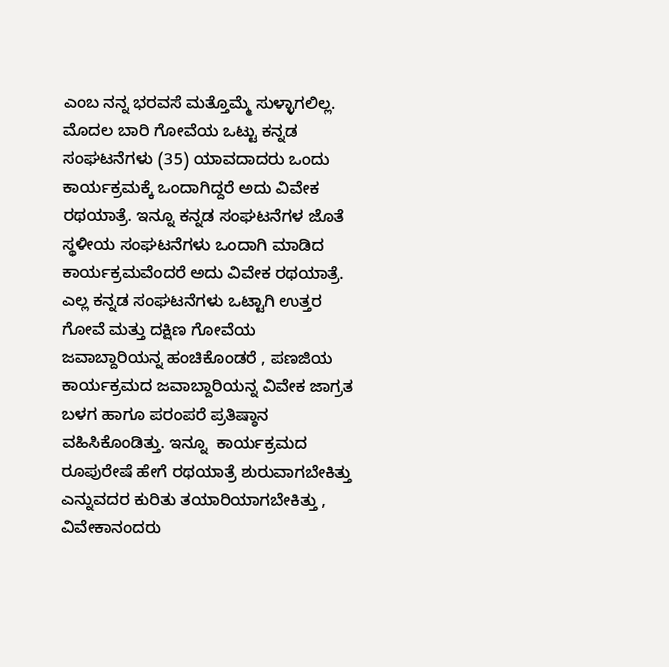ಎಂಬ ನನ್ನ ಭರವಸೆ ಮತ್ತೊಮ್ಮೆ ಸುಳ್ಳಾಗಲಿಲ್ಲ. ಮೊದಲ ಬಾರಿ ಗೋವೆಯ ಒಟ್ಟು ಕನ್ನಡ ಸಂಘಟನೆಗಳು (35) ಯಾವದಾದರು ಒಂದು ಕಾರ್ಯಕ್ರಮಕ್ಕೆ ಒಂದಾಗಿದ್ದರೆ ಅದು ವಿವೇಕ ರಥಯಾತ್ರೆ. ಇನ್ನೂ ಕನ್ನಡ ಸಂಘಟನೆಗಳ ಜೊತೆ ಸ್ಥಳೀಯ ಸಂಘಟನೆಗಳು ಒಂದಾಗಿ ಮಾಡಿದ ಕಾರ್ಯಕ್ರಮವೆಂದರೆ ಅದು ವಿವೇಕ ರಥಯಾತ್ರೆ. ಎಲ್ಲ ಕನ್ನಡ ಸಂಘಟನೆಗಳು ಒಟ್ಟಾಗಿ ಉತ್ತರ ಗೋವೆ ಮತ್ತು ದಕ್ಷಿಣ ಗೋವೆಯ ಜವಾಬ್ದಾರಿಯನ್ನ ಹಂಚಿಕೊಂಡರೆ , ಪಣಜಿಯ ಕಾರ್ಯಕ್ರಮದ ಜವಾಬ್ದಾರಿಯನ್ನ ವಿವೇಕ ಜಾಗ್ರತ ಬಳಗ ಹಾಗೂ ಪರಂಪರೆ ಪ್ರತಿಷ್ಠಾನ ವಹಿಸಿಕೊಂಡಿತ್ತು. ಇನ್ನೂ  ಕಾರ್ಯಕ್ರಮದ ರೂಪುರೇಷೆ ಹೇಗೆ ರಥಯಾತ್ರೆ ಶುರುವಾಗಬೇಕಿತ್ತು ಎನ್ನುವದರ ಕುರಿತು ತಯಾರಿಯಾಗಬೇಕಿತ್ತು , ವಿವೇಕಾನಂದರು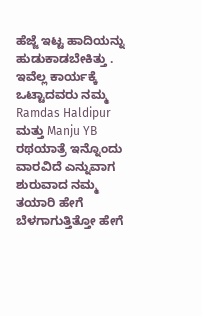ಹೆಜ್ಜೆ ಇಟ್ಟ ಹಾದಿಯನ್ನು ಹುಡುಕಾಡಬೇಕಿತ್ತು . ಇವೆಲ್ಲ ಕಾರ್ಯಕ್ಕೆ ಒಟ್ಟಾದವರು ನಮ್ಮ Ramdas Haldipur ಮತ್ತು Manju YB ರಥಯಾತ್ರೆ ಇನ್ನೊಂದು ವಾರವಿದೆ ಎನ್ನುವಾಗ ಶುರುವಾದ ನಮ್ಮ ತಯಾರಿ ಹೇಗೆ ಬೆಳಗಾಗುತ್ತಿತ್ತೋ ಹೇಗೆ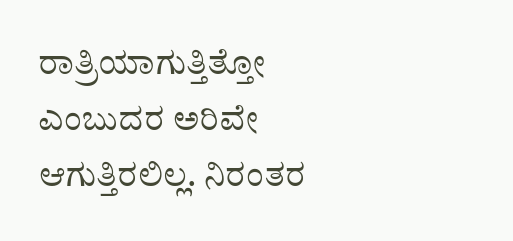ರಾತ್ರಿಯಾಗುತ್ತಿತ್ತೋ ಎಂಬುದರ ಅರಿವೇ ಆಗುತ್ತಿರಲಿಲ್ಲ. ನಿರಂತರ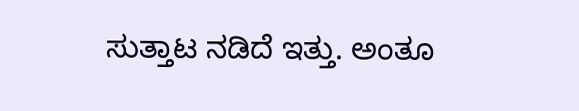ಸುತ್ತಾಟ ನಡಿದೆ ಇತ್ತು. ಅಂತೂ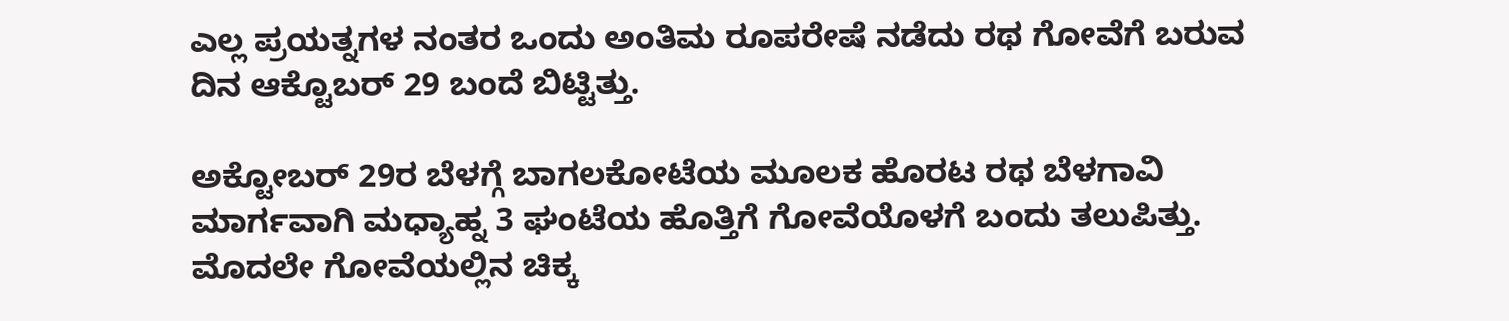ಎಲ್ಲ ಪ್ರಯತ್ನಗಳ ನಂತರ ಒಂದು ಅಂತಿಮ ರೂಪರೇಷೆ ನಡೆದು ರಥ ಗೋವೆಗೆ ಬರುವ ದಿನ ಆಕ್ಟೊಬರ್ 29 ಬಂದೆ ಬಿಟ್ಟಿತ್ತು.

ಅಕ್ಟೋಬರ್ 29ರ ಬೆಳಗ್ಗೆ ಬಾಗಲಕೋಟೆಯ ಮೂಲಕ ಹೊರಟ ರಥ ಬೆಳಗಾವಿ ಮಾರ್ಗವಾಗಿ ಮಧ್ಯಾಹ್ನ 3 ಘಂಟೆಯ ಹೊತ್ತಿಗೆ ಗೋವೆಯೊಳಗೆ ಬಂದು ತಲುಪಿತ್ತು. ಮೊದಲೇ ಗೋವೆಯಲ್ಲಿನ ಚಿಕ್ಕ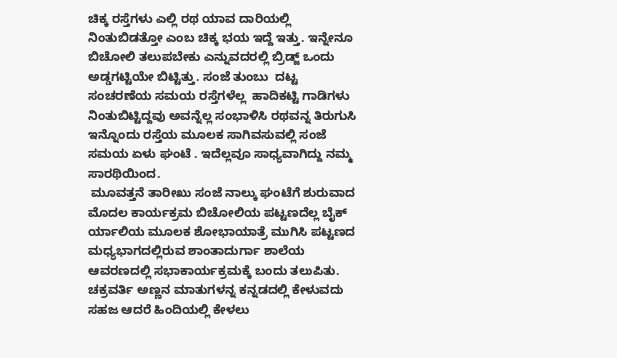ಚಿಕ್ಕ ರಸ್ತೆಗಳು ಎಲ್ಲಿ ರಥ ಯಾವ ದಾರಿಯಲ್ಲಿ ನಿಂತುಬಿಡತ್ತೋ ಎಂಬ ಚಿಕ್ಕ ಭಯ ಇದ್ದೆ ಇತ್ತು. ಇನ್ನೇನೂ ಬಿಚೋಲಿ ತಲುಪಬೇಕು ಎನ್ನುವದರಲ್ಲಿ ಬ್ರಿಡ್ಜ್ ಒಂದು ಅಡ್ಡಗಟ್ಟಿಯೇ ಬಿಟ್ಟಿತ್ತು. ಸಂಜೆ ತುಂಬು  ದಟ್ಟ ಸಂಚರಣೆಯ ಸಮಯ ರಸ್ತೆಗಳೆಲ್ಲ  ಹಾದಿಕಟ್ಟಿ ಗಾಡಿಗಳು ನಿಂತುಬಿಟ್ಟಿದ್ದವು ಅವನ್ನೆಲ್ಲ ಸಂಭಾಳಿಸಿ ರಥವನ್ನ ತಿರುಗುಸಿ ಇನ್ನೊಂದು ರಸ್ತೆಯ ಮೂಲಕ ಸಾಗಿವಸುವಲ್ಲಿ ಸಂಜೆ ಸಮಯ ಏಳು ಘಂಟೆ . ಇದೆಲ್ಲವೂ ಸಾಧ್ಯವಾಗಿದ್ದು ನಮ್ಮ ಸಾರಥಿಯಿಂದ.
 ಮೂವತ್ತನೆ ತಾರೀಖು ಸಂಜೆ ನಾಲ್ಕು ಘಂಟೆಗೆ ಶುರುವಾದ ಮೊದಲ ಕಾರ್ಯಕ್ರಮ ಬಿಚೋಲಿಯ ಪಟ್ಟಣದೆಲ್ಲ ಬೈಕ್ ರ್ಯಾಲಿಯ ಮೂಲಕ ಶೋಭಾಯಾತ್ರೆ ಮುಗಿಸಿ ಪಟ್ಟಣದ ಮಧ್ಯಭಾಗದಲ್ಲಿರುವ ಶಾಂತಾದುರ್ಗಾ ಶಾಲೆಯ ಆವರಣದಲ್ಲಿ ಸಭಾಕಾರ್ಯಕ್ರಮಕ್ಕೆ ಬಂದು ತಲುಪಿತು. ಚಕ್ರವರ್ತಿ ಅಣ್ಣನ ಮಾತುಗಳನ್ನ ಕನ್ನಡದಲ್ಲಿ ಕೇಳುವದು ಸಹಜ ಆದರೆ ಹಿಂದಿಯಲ್ಲಿ ಕೇಳಲು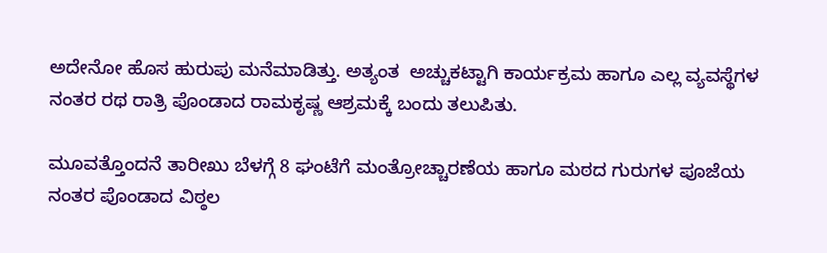ಅದೇನೋ ಹೊಸ ಹುರುಪು ಮನೆಮಾಡಿತ್ತು. ಅತ್ಯಂತ  ಅಚ್ಚುಕಟ್ಟಾಗಿ ಕಾರ್ಯಕ್ರಮ ಹಾಗೂ ಎಲ್ಲ ವ್ಯವಸ್ಥೆಗಳ ನಂತರ ರಥ ರಾತ್ರಿ ಪೊಂಡಾದ ರಾಮಕೃಷ್ಣ ಆಶ್ರಮಕ್ಕೆ ಬಂದು ತಲುಪಿತು.

ಮೂವತ್ತೊಂದನೆ ತಾರೀಖು ಬೆಳಗ್ಗೆ 8 ಘಂಟೆಗೆ ಮಂತ್ರೋಚ್ಚಾರಣೆಯ ಹಾಗೂ ಮಠದ ಗುರುಗಳ ಪೂಜೆಯ ನಂತರ ಪೊಂಡಾದ ವಿಠ್ಠಲ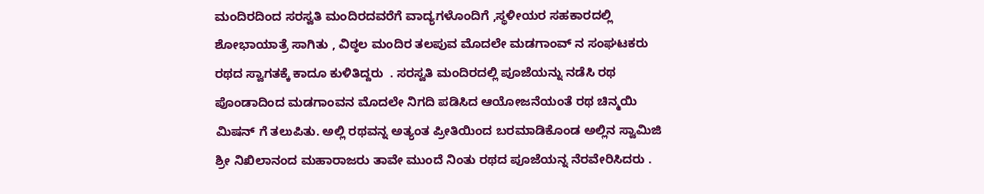ಮಂದಿರದಿಂದ ಸರಸ್ವತಿ ಮಂದಿರದವರೆಗೆ ವಾದ್ಯಗಳೊಂದಿಗೆ ,ಸ್ಥಳೀಯರ ಸಹಕಾರದಲ್ಲಿ ಶೋಭಾಯಾತ್ರೆ ಸಾಗಿತು , ವಿಠ್ಠಲ ಮಂದಿರ ತಲಪುವ ಮೊದಲೇ ಮಡಗಾಂವ್ ನ ಸಂಘಟಕರು ರಥದ ಸ್ವಾಗತಕ್ಕೆ ಕಾದೂ ಕುಳಿತಿದ್ದರು  . ಸರಸ್ವತಿ ಮಂದಿರದಲ್ಲಿ ಪೂಜೆಯನ್ನು ನಡೆಸಿ ರಥ ಪೊಂಡಾದಿಂದ ಮಡಗಾಂವನ ಮೊದಲೇ ನಿಗದಿ ಪಡಿಸಿದ ಆಯೋಜನೆಯಂತೆ ರಥ ಚಿನ್ಮಯಿ ಮಿಷನ್ ಗೆ ತಲುಪಿತು. ಅಲ್ಲಿ ರಥವನ್ನ ಅತ್ಯಂತ ಪ್ರೀತಿಯಿಂದ ಬರಮಾಡಿಕೊಂಡ ಅಲ್ಲಿನ ಸ್ವಾಮಿಜಿ ಶ್ರೀ ನಿಖಿಲಾನಂದ ಮಹಾರಾಜರು ತಾವೇ ಮುಂದೆ ನಿಂತು ರಥದ ಪೂಜೆಯನ್ನ ನೆರವೇರಿಸಿದರು .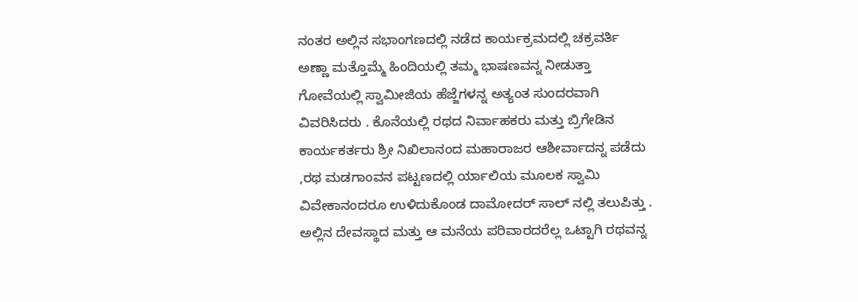ನಂತರ ಅಲ್ಲಿನ ಸಭಾಂಗಣದಲ್ಲಿ ನಡೆದ ಕಾರ್ಯಕ್ರಮದಲ್ಲಿ ಚಕ್ರವರ್ತಿ ಅಣ್ಣಾ ಮತ್ತೊಮ್ಮೆ ಹಿಂದಿಯಲ್ಲಿ ತಮ್ಮ ಭಾಷಣವನ್ನ ನೀಡುತ್ತಾ ಗೋವೆಯಲ್ಲಿ ಸ್ವಾಮೀಜಿಯ ಹೆಜ್ಜೆಗಳನ್ನ ಅತ್ಯಂತ ಸುಂದರವಾಗಿ ವಿವರಿಸಿದರು . ಕೊನೆಯಲ್ಲಿ ರಥದ ನಿರ್ವಾಹಕರು ಮತ್ತು ಬ್ರಿಗೇಡಿನ ಕಾರ್ಯಕರ್ತರು ಶ್ರೀ ನಿಖಿಲಾನಂದ ಮಹಾರಾಜರ ಆಶೀರ್ವಾದನ್ನ ಪಡೆದು ,ರಥ ಮಡಗಾಂವನ ಪಟ್ಟಣದಲ್ಲಿ ರ್ಯಾಲಿಯ ಮೂಲಕ ಸ್ವಾಮಿ ವಿವೇಕಾನಂದರೂ ಉಳಿದುಕೊಂಡ ದಾಮೋದರ್ ಸಾಲ್ ನಲ್ಲಿ ತಲುಪಿತ್ತು . ಅಲ್ಲಿನ ದೇವಸ್ಥಾದ ಮತ್ತು ಆ ಮನೆಯ ಪರಿವಾರದರೆಲ್ಲ ಒಟ್ಟಾಗಿ ರಥವನ್ನ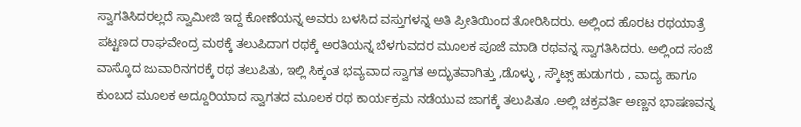ಸ್ವಾಗತಿಸಿದರಲ್ಲದೆ ಸ್ವಾಮೀಜಿ ಇದ್ದ ಕೋಣೆಯನ್ನ ಅವರು ಬಳಸಿದ ವಸ್ತುಗಳನ್ನ ಅತಿ ಪ್ರೀತಿಯಿಂದ ತೋರಿಸಿದರು. ಅಲ್ಲಿಂದ ಹೊರಟ ರಥಯಾತ್ರೆ ಪಟ್ಟಣದ ರಾಘವೇಂದ್ರ ಮಠಕ್ಕೆ ತಲುಪಿದಾಗ ರಥಕ್ಕೆ ಅರತಿಯನ್ನ ಬೆಳಗುವದರ ಮೂಲಕ ಪೂಜೆ ಮಾಡಿ ರಥವನ್ನ ಸ್ವಾಗತಿಸಿದರು. ಅಲ್ಲಿಂದ ಸಂಜೆ ವಾಸ್ಕೊದ ಜುವಾರಿನಗರಕ್ಕೆ ರಥ ತಲುಪಿತು, ಇಲ್ಲಿ ಸಿಕ್ಕಂತ ಭವ್ಯವಾದ ಸ್ವಾಗತ ಅದ್ಭುತವಾಗಿತ್ತು ,ಡೊಳ್ಳು , ಸ್ಕೌಟ್ಸ್ ಹುಡುಗರು , ವಾದ್ಯ ಹಾಗೂ ಕುಂಬದ ಮೂಲಕ ಅದ್ದೂರಿಯಾದ ಸ್ವಾಗತದ ಮೂಲಕ ರಥ ಕಾರ್ಯಕ್ರಮ ನಡೆಯುವ ಜಾಗಕ್ಕೆ ತಲುಪಿತೂ .ಅಲ್ಲಿ ಚಕ್ರವರ್ತಿ ಅಣ್ಣನ ಭಾಷಣವನ್ನ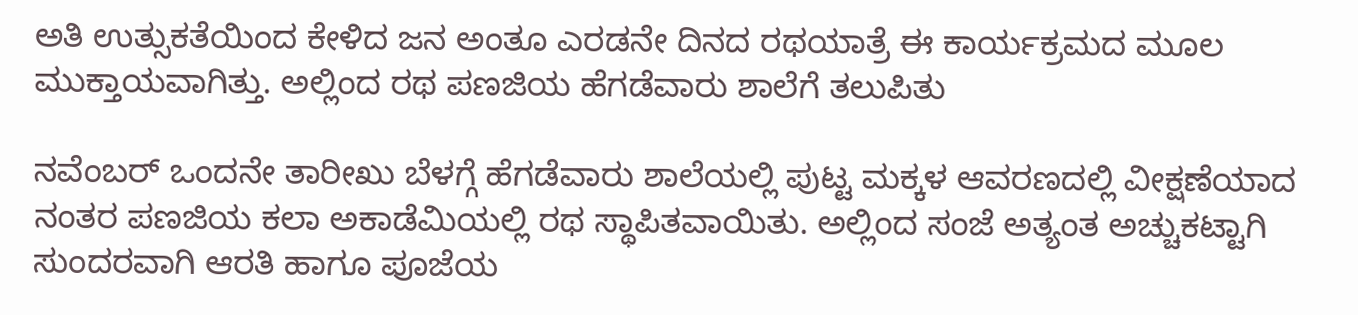ಅತಿ ಉತ್ಸುಕತೆಯಿಂದ ಕೇಳಿದ ಜನ ಅಂತೂ ಎರಡನೇ ದಿನದ ರಥಯಾತ್ರೆ ಈ ಕಾರ್ಯಕ್ರಮದ ಮೂಲ ಮುಕ್ತಾಯವಾಗಿತ್ತು. ಅಲ್ಲಿಂದ ರಥ ಪಣಜಿಯ ಹೆಗಡೆವಾರು ಶಾಲೆಗೆ ತಲುಪಿತು

ನವೆಂಬರ್ ಒಂದನೇ ತಾರೀಖು ಬೆಳಗ್ಗೆ ಹೆಗಡೆವಾರು ಶಾಲೆಯಲ್ಲಿ ಪುಟ್ಟ ಮಕ್ಕಳ ಆವರಣದಲ್ಲಿ ವೀಕ್ಷಣೆಯಾದ ನಂತರ ಪಣಜಿಯ ಕಲಾ ಅಕಾಡೆಮಿಯಲ್ಲಿ ರಥ ಸ್ಥಾಪಿತವಾಯಿತು. ಅಲ್ಲಿಂದ ಸಂಜೆ ಅತ್ಯಂತ ಅಚ್ಚುಕಟ್ಟಾಗಿ ಸುಂದರವಾಗಿ ಆರತಿ ಹಾಗೂ ಪೂಜೆಯ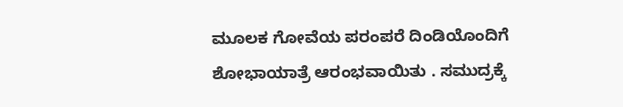ಮೂಲಕ ಗೋವೆಯ ಪರಂಪರೆ ದಿಂಡಿಯೊಂದಿಗೆ ಶೋಭಾಯಾತ್ರೆ ಆರಂಭವಾಯಿತು . ಸಮುದ್ರಕ್ಕೆ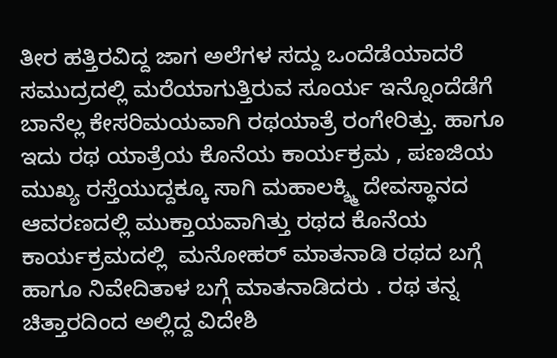ತೀರ ಹತ್ತಿರವಿದ್ದ ಜಾಗ ಅಲೆಗಳ ಸದ್ದು ಒಂದೆಡೆಯಾದರೆ ಸಮುದ್ರದಲ್ಲಿ ಮರೆಯಾಗುತ್ತಿರುವ ಸೂರ್ಯ ಇನ್ನೊಂದೆಡೆಗೆ ಬಾನೆಲ್ಲ ಕೇಸರಿಮಯವಾಗಿ ರಥಯಾತ್ರೆ ರಂಗೇರಿತ್ತು. ಹಾಗೂ ಇದು ರಥ ಯಾತ್ರೆಯ ಕೊನೆಯ ಕಾರ್ಯಕ್ರಮ , ಪಣಜಿಯ ಮುಖ್ಯ ರಸ್ತೆಯುದ್ದಕ್ಕೂ ಸಾಗಿ ಮಹಾಲಕ್ಶ್ಮಿ ದೇವಸ್ಥಾನದ ಆವರಣದಲ್ಲಿ ಮುಕ್ತಾಯವಾಗಿತ್ತು ರಥದ ಕೊನೆಯ ಕಾರ್ಯಕ್ರಮದಲ್ಲಿ  ಮನೋಹರ್ ಮಾತನಾಡಿ ರಥದ ಬಗ್ಗೆ ಹಾಗೂ ನಿವೇದಿತಾಳ ಬಗ್ಗೆ ಮಾತನಾಡಿದರು . ರಥ ತನ್ನ ಚಿತ್ತಾರದಿಂದ ಅಲ್ಲಿದ್ದ ವಿದೇಶಿ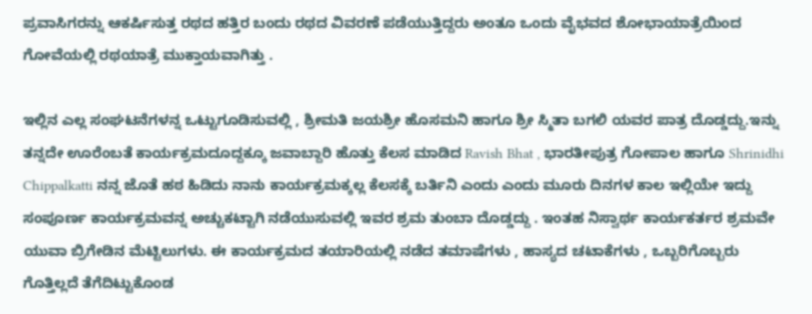ಪ್ರವಾಸಿಗರನ್ನು ಆಕರ್ಷಿಸುತ್ತ ರಥದ ಹತ್ತಿರ ಬಂದು ರಥದ ವಿವರಣೆ ಪಡೆಯುತ್ತಿದ್ದರು ಅಂತೂ ಒಂದು ವೈಭವದ ಶೋಭಾಯಾತ್ರೆಯಿಂದ ಗೋವೆಯಲ್ಲಿ ರಥಯಾತ್ರೆ ಮುಕ್ತಾಯವಾಗಿತ್ತು .

ಇಲ್ಲಿನ ಎಲ್ಲ ಸಂಘಟನೆಗಳನ್ನ ಒಟ್ಟುಗೂಡಿಸುವಲ್ಲಿ , ಶ್ರೀಮತಿ ಜಯಶ್ರೀ ಹೊಸಮನಿ ಹಾಗೂ ಶ್ರೀ ಸ್ಮಿತಾ ಬಗಲಿ ಯವರ ಪಾತ್ರ ದೊಡ್ಡದ್ದು.ಇನ್ನು ತನ್ನದೇ ಊರೆಂಬತೆ ಕಾರ್ಯಕ್ರಮದೂದ್ದಕ್ಕೂ ಜವಾಬ್ದಾರಿ ಹೊತ್ತು ಕೆಲಸ ಮಾಡಿದ Ravish Bhat , ಭಾರತೀಪುತ್ರ ಗೋಪಾಲ ಹಾಗೂ Shrinidhi Chippalkatti ನನ್ನ ಜೊತೆ ಹಠ ಹಿಡಿದು ನಾನು ಕಾರ್ಯಕ್ರಮಕ್ಕಲ್ಲ ಕೆಲಸಕ್ಕೆ ಬರ್ತಿನಿ ಎಂದು ಎಂದು ಮೂರು ದಿನಗಳ ಕಾಲ ಇಲ್ಲಿಯೇ ಇದ್ದು ಸಂಪೂರ್ಣ ಕಾರ್ಯಕ್ರಮವನ್ನ ಅಚ್ಚುಕಟ್ಟಾಗಿ ನಡೆಯುಸುವಲ್ಲಿ ಇವರ ಶ್ರಮ ತುಂಬಾ ದೊಡ್ಡದ್ದು . ಇಂತಹ ನಿಸ್ವಾರ್ಥ ಕಾರ್ಯಕರ್ತರ ಶ್ರಮವೇ ಯುವಾ ಬ್ರಿಗೇಡಿನ ಮೆಟ್ಟಿಲುಗಳು. ಈ ಕಾರ್ಯಕ್ರಮದ ತಯಾರಿಯಲ್ಲಿ ನಡೆದ ತಮಾಷೆಗಳು , ಹಾಸ್ಯದ ಚಟಾಕೆಗಳು , ಒಬ್ಬರಿಗೊಬ್ಬರು ಗೊತ್ತಿಲ್ಲದೆ ತೆಗೆದಿಟ್ಟುಕೊಂಡ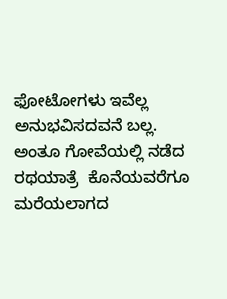ಫೋಟೋಗಳು ಇವೆಲ್ಲ ಅನುಭವಿಸದವನೆ ಬಲ್ಲ. ಅಂತೂ ಗೋವೆಯಲ್ಲಿ ನಡೆದ ರಥಯಾತ್ರೆ  ಕೊನೆಯವರೆಗೂ ಮರೆಯಲಾಗದ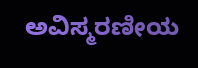ಅವಿಸ್ಮರಣೀಯ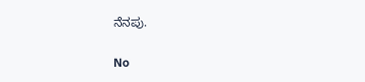ನೆನಪು.

No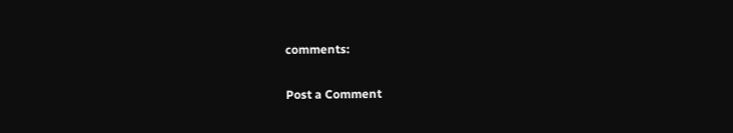comments:

Post a Comment